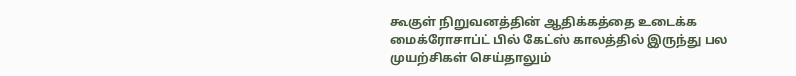கூகுள் நிறுவனத்தின் ஆதிக்கத்தை உடைக்க மைக்ரோசாப்ட் பில் கேட்ஸ் காலத்தில் இருந்து பல முயற்சிகள் செய்தாலும்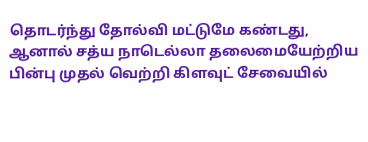தொடர்ந்து தோல்வி மட்டுமே கண்டது, ஆனால் சத்ய நாடெல்லா தலைமையேற்றிய பின்பு முதல் வெற்றி கிளவுட் சேவையில்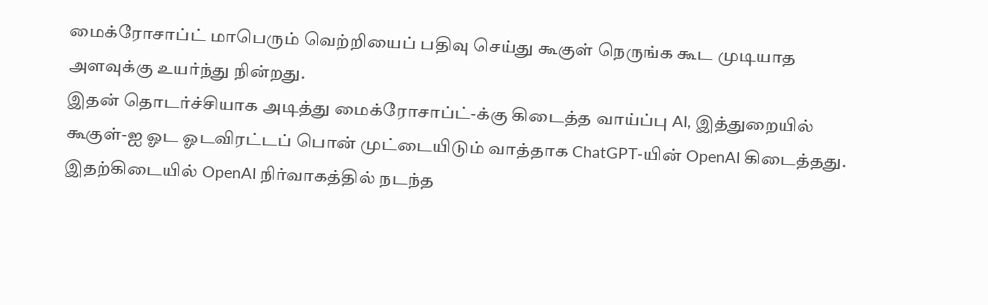மைக்ரோசாப்ட் மாபெரும் வெற்றியைப் பதிவு செய்து கூகுள் நெருங்க கூட முடியாத அளவுக்கு உயர்ந்து நின்றது.
இதன் தொடர்ச்சியாக அடித்து மைக்ரோசாப்ட்-க்கு கிடைத்த வாய்ப்பு AI, இத்துறையில் கூகுள்-ஐ ஓட ஓடவிரட்டப் பொன் முட்டையிடும் வாத்தாக ChatGPT-யின் OpenAI கிடைத்தது. இதற்கிடையில் OpenAI நிர்வாகத்தில் நடந்த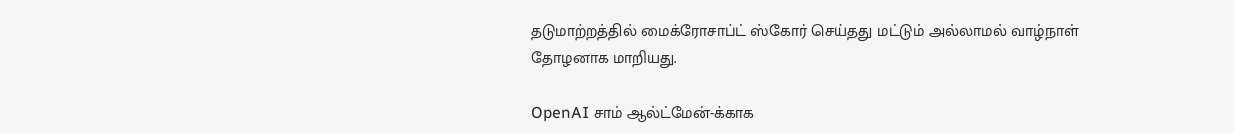தடுமாற்றத்தில் மைக்ரோசாப்ட் ஸ்கோர் செய்தது மட்டும் அல்லாமல் வாழ்நாள் தோழனாக மாறியது.

OpenAI சாம் ஆல்ட்மேன்-க்காக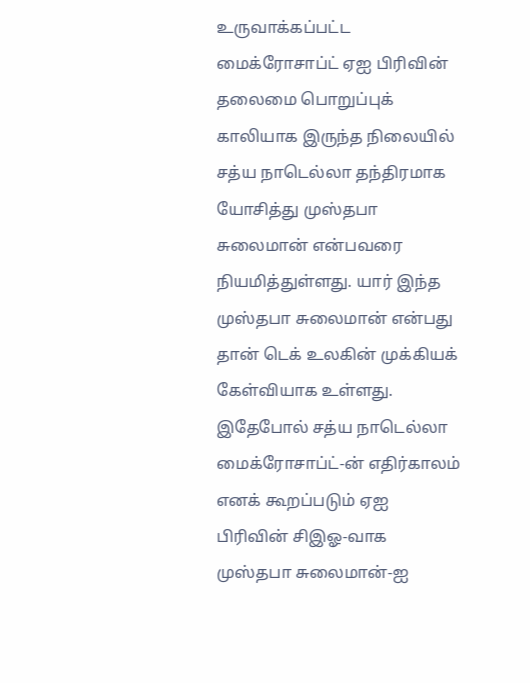உருவாக்கப்பட்ட மைக்ரோசாப்ட் ஏஐ பிரிவின் தலைமை பொறுப்புக் காலியாக இருந்த நிலையில் சத்ய நாடெல்லா தந்திரமாக யோசித்து முஸ்தபா சுலைமான் என்பவரை நியமித்துள்ளது. யார் இந்த முஸ்தபா சுலைமான் என்பது தான் டெக் உலகின் முக்கியக் கேள்வியாக உள்ளது.
இதேபோல் சத்ய நாடெல்லா மைக்ரோசாப்ட்-ன் எதிர்காலம் எனக் கூறப்படும் ஏஐ பிரிவின் சிஇஓ-வாக முஸ்தபா சுலைமான்-ஐ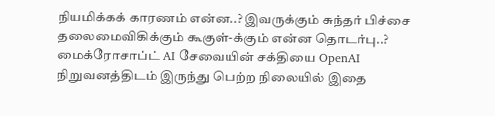நியமிக்கக் காரணம் என்ன..? இவருக்கும் சுந்தர் பிச்சை தலைமைவிகிக்கும் கூகுள்-க்கும் என்ன தொடர்பு..?
மைக்ரோசாப்ட் AI சேவையின் சக்தியை OpenAI நிறுவனத்திடம் இருந்து பெற்ற நிலையில் இதை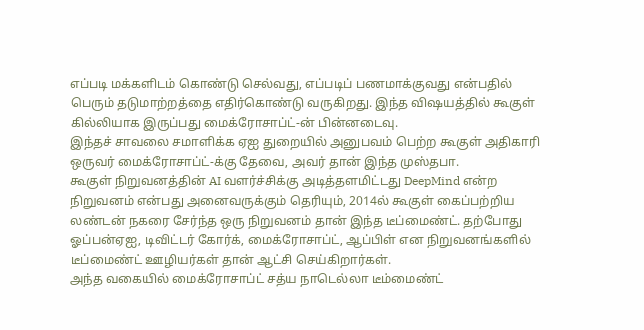எப்படி மக்களிடம் கொண்டு செல்வது, எப்படிப் பணமாக்குவது என்பதில் பெரும் தடுமாற்றத்தை எதிர்கொண்டு வருகிறது. இந்த விஷயத்தில் கூகுள் கில்லியாக இருப்பது மைக்ரோசாப்ட்-ன் பின்னடைவு.
இந்தச் சாவலை சமாளிக்க ஏஐ துறையில் அனுபவம் பெற்ற கூகுள் அதிகாரி ஒருவர் மைக்ரோசாப்ட்-க்கு தேவை, அவர் தான் இந்த முஸ்தபா.
கூகுள் நிறுவனத்தின் AI வளர்ச்சிக்கு அடித்தளமிட்டது DeepMind என்ற நிறுவனம் என்பது அனைவருக்கும் தெரியும், 2014ல் கூகுள் கைப்பற்றிய லண்டன் நகரை சேர்ந்த ஒரு நிறுவனம் தான் இந்த டீப்மைண்ட். தற்போது ஓப்பன்ஏஐ, டிவிட்டர் கோர்க், மைக்ரோசாப்ட், ஆப்பிள் என நிறுவனங்களில் டீப்மைண்ட் ஊழியர்கள் தான் ஆட்சி செய்கிறார்கள்.
அந்த வகையில் மைக்ரோசாப்ட் சத்ய நாடெல்லா டீம்மைண்ட்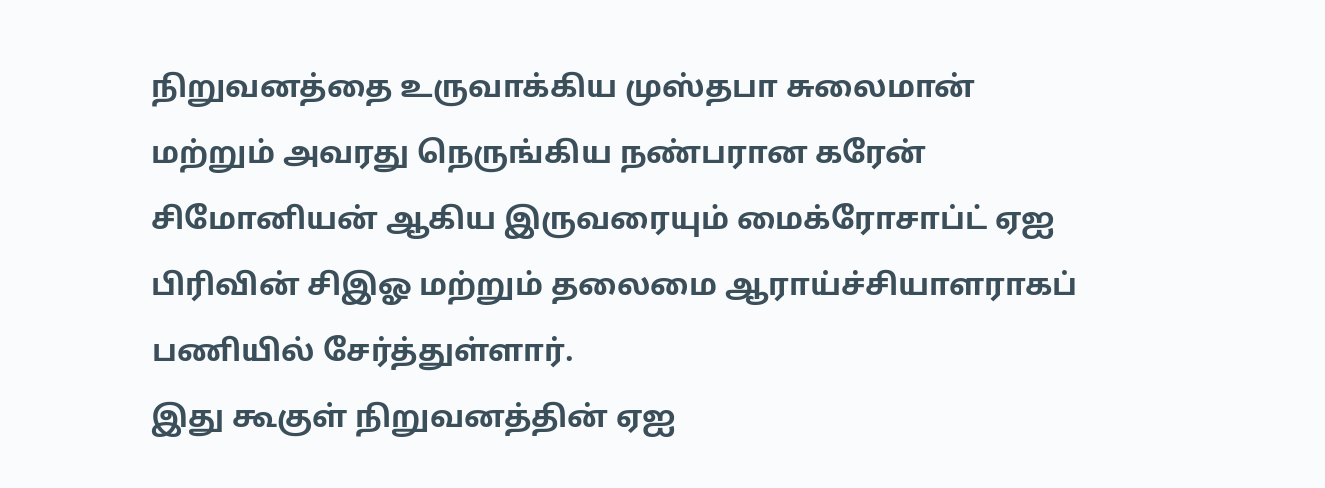நிறுவனத்தை உருவாக்கிய முஸ்தபா சுலைமான் மற்றும் அவரது நெருங்கிய நண்பரான கரேன் சிமோனியன் ஆகிய இருவரையும் மைக்ரோசாப்ட் ஏஐ பிரிவின் சிஇஓ மற்றும் தலைமை ஆராய்ச்சியாளராகப் பணியில் சேர்த்துள்ளார்.
இது கூகுள் நிறுவனத்தின் ஏஐ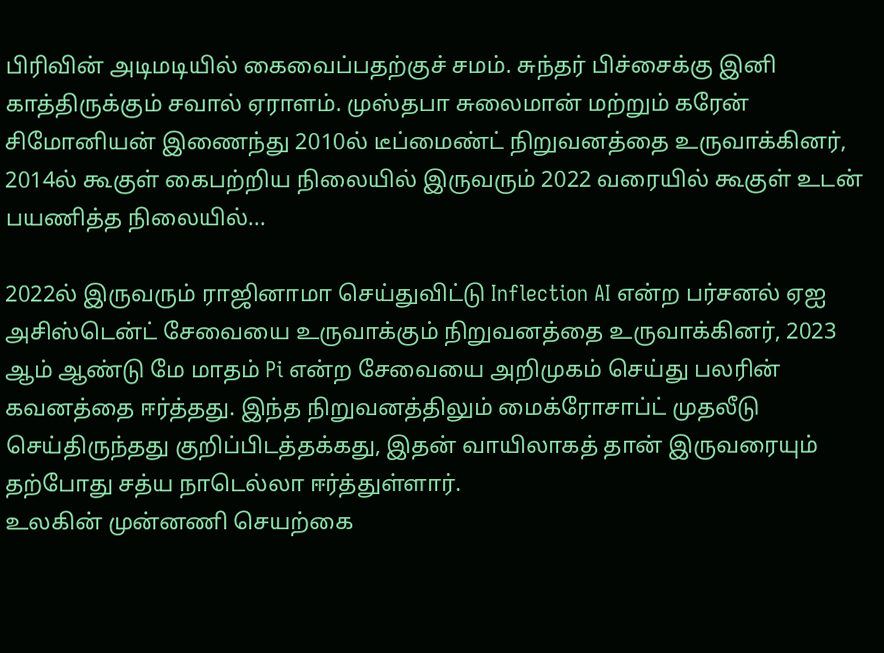பிரிவின் அடிமடியில் கைவைப்பதற்குச் சமம். சுந்தர் பிச்சைக்கு இனி காத்திருக்கும் சவால் ஏராளம். முஸ்தபா சுலைமான் மற்றும் கரேன் சிமோனியன் இணைந்து 2010ல் டீப்மைண்ட் நிறுவனத்தை உருவாக்கினர், 2014ல் கூகுள் கைபற்றிய நிலையில் இருவரும் 2022 வரையில் கூகுள் உடன் பயணித்த நிலையில்...

2022ல் இருவரும் ராஜினாமா செய்துவிட்டு Inflection AI என்ற பர்சனல் ஏஐ அசிஸ்டென்ட் சேவையை உருவாக்கும் நிறுவனத்தை உருவாக்கினர், 2023 ஆம் ஆண்டு மே மாதம் Pi என்ற சேவையை அறிமுகம் செய்து பலரின் கவனத்தை ஈர்த்தது. இந்த நிறுவனத்திலும் மைக்ரோசாப்ட் முதலீடு செய்திருந்தது குறிப்பிடத்தக்கது, இதன் வாயிலாகத் தான் இருவரையும் தற்போது சத்ய நாடெல்லா ஈர்த்துள்ளார்.
உலகின் முன்னணி செயற்கை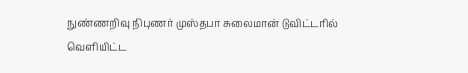நுண்ணறிவு நிபுணர் முஸ்தபா சுலைமான் டுவிட்டரில் வெளியிட்ட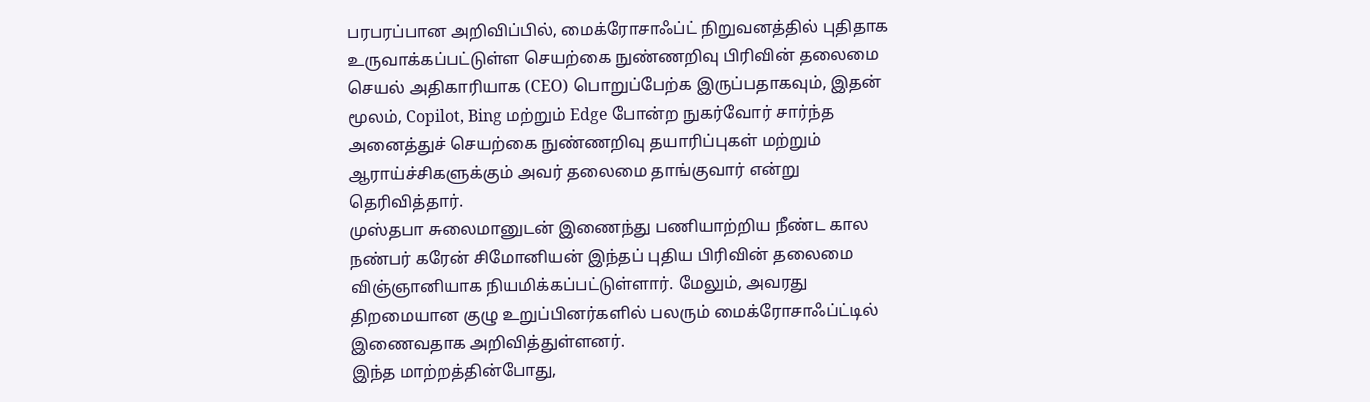பரபரப்பான அறிவிப்பில், மைக்ரோசாஃப்ட் நிறுவனத்தில் புதிதாக உருவாக்கப்பட்டுள்ள செயற்கை நுண்ணறிவு பிரிவின் தலைமை செயல் அதிகாரியாக (CEO) பொறுப்பேற்க இருப்பதாகவும், இதன் மூலம், Copilot, Bing மற்றும் Edge போன்ற நுகர்வோர் சார்ந்த அனைத்துச் செயற்கை நுண்ணறிவு தயாரிப்புகள் மற்றும் ஆராய்ச்சிகளுக்கும் அவர் தலைமை தாங்குவார் என்று தெரிவித்தார்.
முஸ்தபா சுலைமானுடன் இணைந்து பணியாற்றிய நீண்ட கால நண்பர் கரேன் சிமோனியன் இந்தப் புதிய பிரிவின் தலைமை விஞ்ஞானியாக நியமிக்கப்பட்டுள்ளார். மேலும், அவரது திறமையான குழு உறுப்பினர்களில் பலரும் மைக்ரோசாஃப்ட்டில் இணைவதாக அறிவித்துள்ளனர்.
இந்த மாற்றத்தின்போது,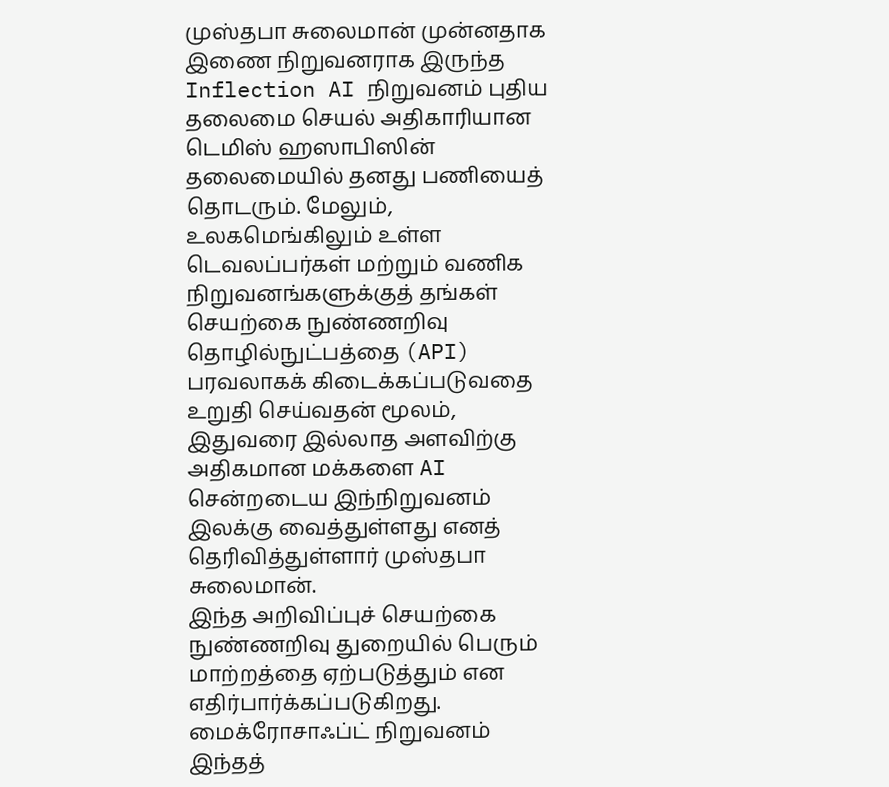முஸ்தபா சுலைமான் முன்னதாக இணை நிறுவனராக இருந்த Inflection AI நிறுவனம் புதிய தலைமை செயல் அதிகாரியான டெமிஸ் ஹஸாபிஸின் தலைமையில் தனது பணியைத் தொடரும். மேலும், உலகமெங்கிலும் உள்ள டெவலப்பர்கள் மற்றும் வணிக நிறுவனங்களுக்குத் தங்கள் செயற்கை நுண்ணறிவு தொழில்நுட்பத்தை (API) பரவலாகக் கிடைக்கப்படுவதை உறுதி செய்வதன் மூலம், இதுவரை இல்லாத அளவிற்கு அதிகமான மக்களை AI சென்றடைய இந்நிறுவனம் இலக்கு வைத்துள்ளது எனத் தெரிவித்துள்ளார் முஸ்தபா சுலைமான்.
இந்த அறிவிப்புச் செயற்கை நுண்ணறிவு துறையில் பெரும் மாற்றத்தை ஏற்படுத்தும் என எதிர்பார்க்கப்படுகிறது. மைக்ரோசாஃப்ட் நிறுவனம் இந்தத்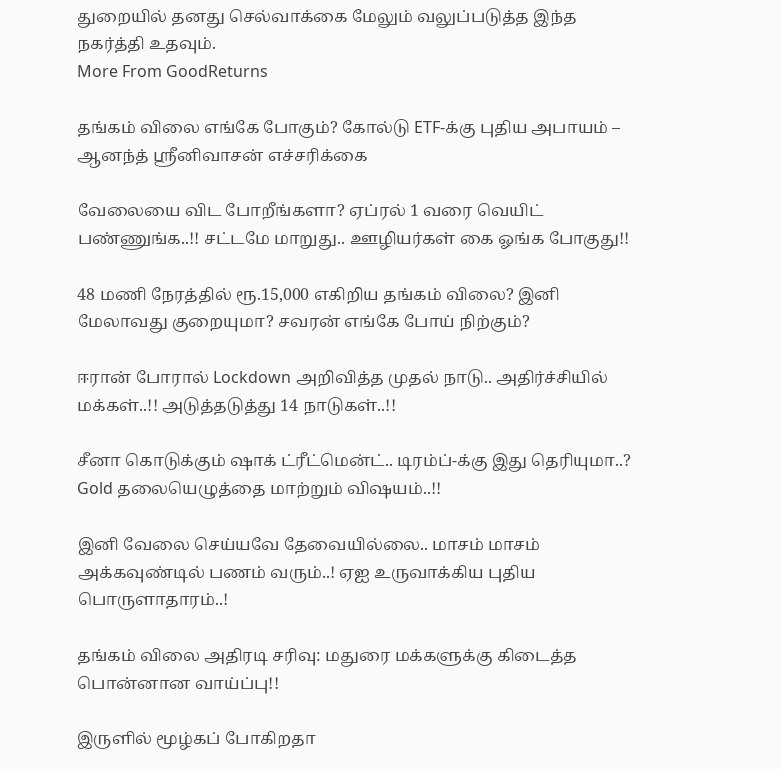துறையில் தனது செல்வாக்கை மேலும் வலுப்படுத்த இந்த நகர்த்தி உதவும்.
More From GoodReturns

தங்கம் விலை எங்கே போகும்? கோல்டு ETF-க்கு புதிய அபாயம் – ஆனந்த் ஸ்ரீனிவாசன் எச்சரிக்கை

வேலையை விட போறீங்களா? ஏப்ரல் 1 வரை வெயிட் பண்ணுங்க..!! சட்டமே மாறுது.. ஊழியர்கள் கை ஓங்க போகுது!!

48 மணி நேரத்தில் ரூ.15,000 எகிறிய தங்கம் விலை? இனி மேலாவது குறையுமா? சவரன் எங்கே போய் நிற்கும்?

ஈரான் போரால் Lockdown அறிவித்த முதல் நாடு.. அதிர்ச்சியில் மக்கள்..!! அடுத்தடுத்து 14 நாடுகள்..!!

சீனா கொடுக்கும் ஷாக் ட்ரீட்மென்ட்.. டிரம்ப்-க்கு இது தெரியுமா..? Gold தலையெழுத்தை மாற்றும் விஷயம்..!!

இனி வேலை செய்யவே தேவையில்லை.. மாசம் மாசம் அக்கவுண்டில் பணம் வரும்..! ஏஐ உருவாக்கிய புதிய பொருளாதாரம்..!

தங்கம் விலை அதிரடி சரிவு: மதுரை மக்களுக்கு கிடைத்த பொன்னான வாய்ப்பு!!

இருளில் மூழ்கப் போகிறதா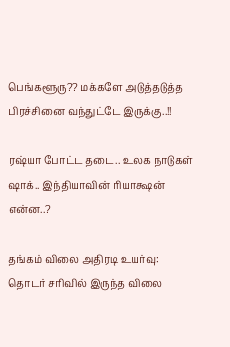பெங்களூரு?? மக்களே அடுத்தடுத்த பிரச்சினை வந்துட்டே இருக்கு..!!

ரஷ்யா போட்ட தடை.. உலக நாடுகள் ஷாக்.. இந்தியாவின் ரியாக்ஷன் என்ன..?

தங்கம் விலை அதிரடி உயர்வு: தொடர் சரிவில் இருந்த விலை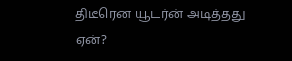திடீரென யூடர்ன் அடித்தது ஏன்?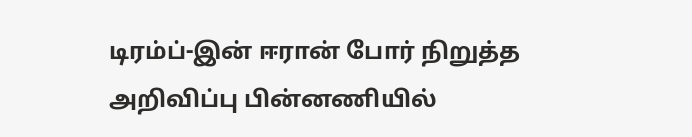டிரம்ப்-இன் ஈரான் போர் நிறுத்த அறிவிப்பு பின்னணியில்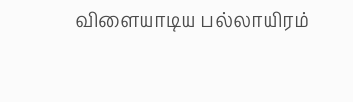விளையாடிய பல்லாயிரம்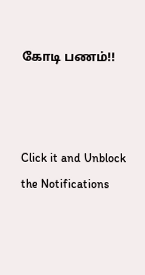கோடி பணம்!!



Click it and Unblock the Notifications